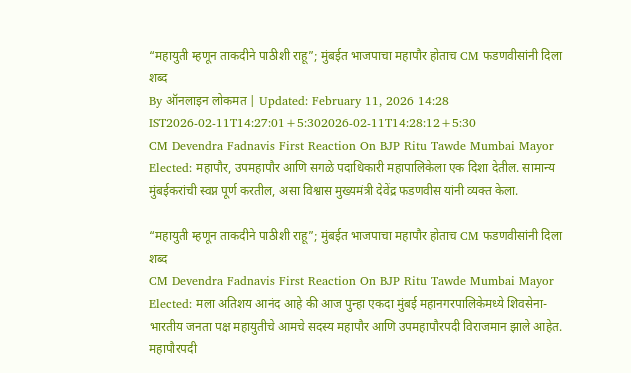“महायुती म्हणून ताकदीने पाठीशी राहू”; मुंबईत भाजपाचा महापौर होताच CM फडणवीसांनी दिला शब्द
By ऑनलाइन लोकमत | Updated: February 11, 2026 14:28 IST2026-02-11T14:27:01+5:302026-02-11T14:28:12+5:30
CM Devendra Fadnavis First Reaction On BJP Ritu Tawde Mumbai Mayor Elected: महापौर, उपमहापौर आणि सगळे पदाधिकारी महापालिकेला एक दिशा देतील. सामान्य मुंबईकरांची स्वप्न पूर्ण करतील, असा विश्वास मुख्यमंत्री देवेंद्र फडणवीस यांनी व्यक्त केला.

“महायुती म्हणून ताकदीने पाठीशी राहू”; मुंबईत भाजपाचा महापौर होताच CM फडणवीसांनी दिला शब्द
CM Devendra Fadnavis First Reaction On BJP Ritu Tawde Mumbai Mayor Elected: मला अतिशय आनंद आहे की आज पुन्हा एकदा मुंबई महानगरपालिकेमध्ये शिवसेना- भारतीय जनता पक्ष महायुतीचे आमचे सदस्य महापौर आणि उपमहापौरपदी विराजमान झाले आहेत. महापौरपदी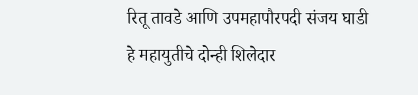रितू तावडे आणि उपमहापौरपदी संजय घाडी हे महायुतीचे दोन्ही शिलेदार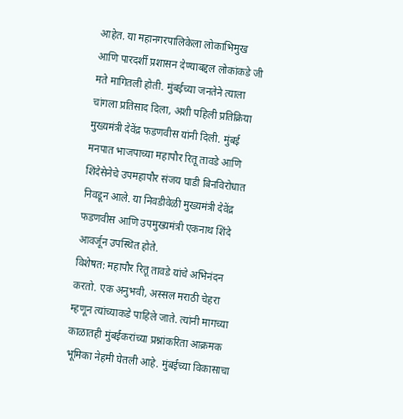आहेत. या महानगरपालिकेला लोकाभिमुख आणि पारदर्शी प्रशासन देण्याबद्दल लोकांकडे जी मते मागितली होती. मुंबईच्या जनतेने त्याला चांगला प्रतिसाद दिला, अशी पहिली प्रतिक्रिया मुख्यमंत्री देवेंद्र फडणवीस यांनी दिली. मुंबई मनपात भाजपाच्या महापौर रितू तावडे आणि शिंदेसेनेचे उपमहापौर संजय घाडी बिनविरोधात निवडून आले. या निवडीवेळी मुख्यमंत्री देवेंद्र फडणवीस आणि उपमुख्यमंत्री एकनाथ शिंदे आवर्जून उपस्थित होते.
विशेषत: महापौर रितू तावडे यांचे अभिनंदन करतो. एक अनुभवी, अस्सल मराठी चेहरा म्हणून त्यांच्याकडे पाहिले जाते. त्यांनी मागच्या काळातही मुंबईकरांच्या प्रश्नांकरिता आक्रमक भूमिका नेहमी घेतली आहे. मुंबईच्या विकासाचा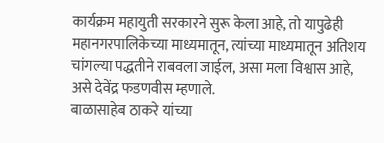कार्यक्रम महायुती सरकारने सुरू केला आहे, तो यापुढेही महानगरपालिकेच्या माध्यमातून, त्यांच्या माध्यमातून अतिशय चांगल्या पद्धतीने राबवला जाईल, असा मला विश्वास आहे, असे देवेंद्र फडणवीस म्हणाले.
बाळासाहेब ठाकरे यांच्या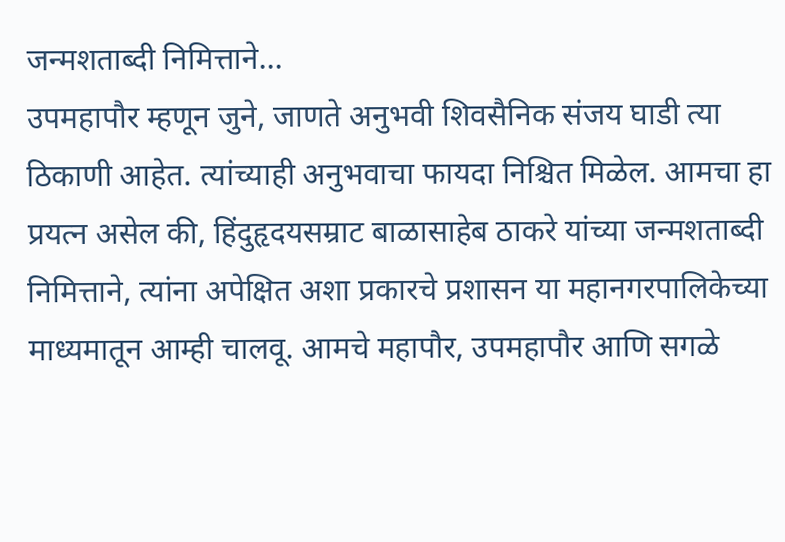जन्मशताब्दी निमित्ताने...
उपमहापौर म्हणून जुने, जाणते अनुभवी शिवसैनिक संजय घाडी त्या ठिकाणी आहेत. त्यांच्याही अनुभवाचा फायदा निश्चित मिळेल. आमचा हा प्रयत्न असेल की, हिंदुहृदयसम्राट बाळासाहेब ठाकरे यांच्या जन्मशताब्दी निमित्ताने, त्यांना अपेक्षित अशा प्रकारचे प्रशासन या महानगरपालिकेच्या माध्यमातून आम्ही चालवू. आमचे महापौर, उपमहापौर आणि सगळे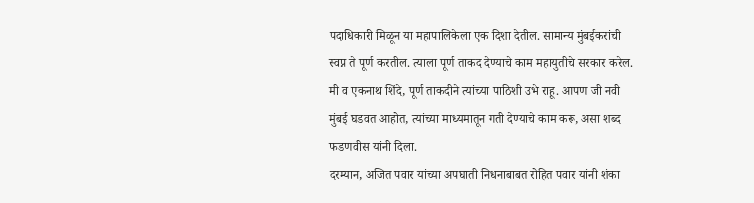पदाधिकारी मिळून या महापालिकेला एक दिशा देतील. सामान्य मुंबईकरांची स्वप्न ते पूर्ण करतील. त्याला पूर्ण ताकद देण्याचे काम महायुतीचे सरकार करेल. मी व एकनाथ शिंदे, पूर्ण ताकदीने त्यांच्या पाठिशी उभे राहू. आपण जी नवी मुंबई घडवत आहोत, त्यांच्या माध्यमातून गती देण्याचे काम करू, असा शब्द फडणवीस यांनी दिला.
दरम्यान, अजित पवार यांच्या अपघाती निधनाबाबत रोहित पवार यांनी शंका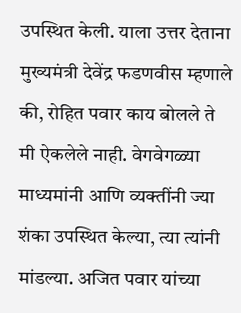उपस्थित केली. याला उत्तर देताना मुख्यमंत्री देवेंद्र फडणवीस म्हणाले की, रोहित पवार काय बोलले ते मी ऐकलेले नाही. वेगवेगळ्या माध्यमांनी आणि व्यक्तींनी ज्या शंका उपस्थित केल्या, त्या त्यांनी मांडल्या. अजित पवार यांच्या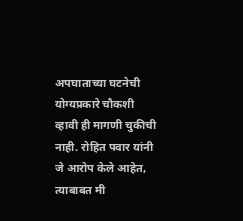अपघाताच्या घटनेची योग्यप्रकारे चौकशी व्हावी ही मागणी चुकीची नाही. रोहित पवार यांनी जे आरोप केले आहेत, त्याबाबत मी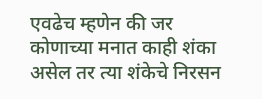एवढेच म्हणेन की जर कोणाच्या मनात काही शंका असेल तर त्या शंकेचे निरसन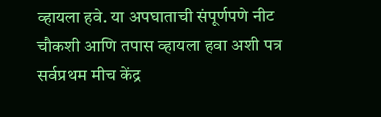व्हायला हवे. या अपघाताची संपूर्णपणे नीट चौकशी आणि तपास व्हायला हवा अशी पत्र सर्वप्रथम मीच केंद्र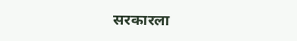सरकारला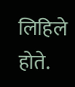लिहिले होते.